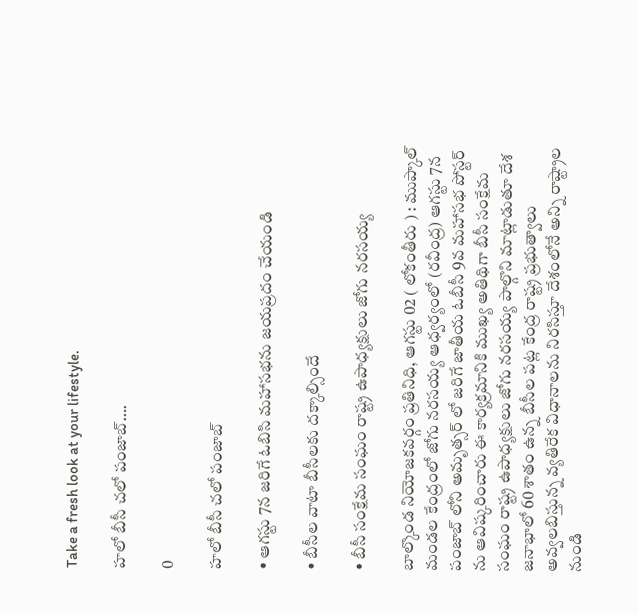Take a fresh look at your lifestyle.

హలో బీసీ చలో పంజాబ్….

0

హలో బీసీ చలో పంజాబ్

• ఆగస్టు 7న జరిగే ఓబిసి మహాసభను జయప్రదం చేయండి

• బీసీల వాటా బీసీలకు దక్కాల్సిందే

• బీసీ సంక్షేమ సంఘం రాష్ట్ర ఉపాధ్యక్షులు జోగు నరసయ్య

బాల్కొండ నియోజకవర్గం ప్రతినిధి, ఆగస్టు 02 ( లోకంతీరు ) : ముప్కాల్ మండల కేంద్రంలో జోగు నరసయ్య ఆధ్వర్యంలో (రవీంద్ర) ఆగస్టు 7న పంజాబ్ లోని అమృత్సర్ లో జరిగే జాతీయ ఓబీసీ 9వ మహాసభ పోస్టర్ ను ఆవిష్కరించారు ఈ కార్యక్రమానికి ముఖ్య అతిథిగా బీసీ సంక్షేమ సంఘం రాష్ట్ర ఉపాధ్యక్షులు జోగు నరసయ్య పాల్గొని మాట్లాడుతూ దేశ జనాభాలో 60 శాతం ఉన్న బీసీల పట్ల కేంద్ర రాష్ట్ర ప్రభుత్వాలు అవ్వలబిస్తున్న వ్యతిరేక విధానాలను నిరసిస్తూ దేశంలోనే అన్ని రాష్ట్రాల నుండి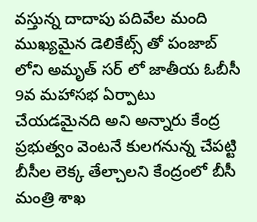వస్తున్న దాదాపు పదివేల మంది ముఖ్యమైన డెలికేట్స్ తో పంజాబ్ లోని అమృత్ సర్ లో జాతీయ ఓబీసీ 9వ మహాసభ ఏర్పాటు చేయడమైనది అని అన్నారు కేంద్ర ప్రభుత్వం వెంటనే కులగనున్న చేపట్టి బీసీల లెక్క తేల్చాలని కేంద్రంలో బీసీ మంత్రి శాఖ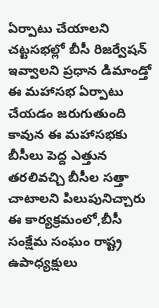ఏర్పాటు చేయాలని చట్టసభల్లో బీసీ రిజర్వేషన్ ఇవ్వాలని ప్రధాన డిమాండ్తో ఈ మహాసభ ఏర్పాటు చేయడం జరుగుతుంది కావున ఈ మహాసభకు బీసీలు పెద్ద ఎత్తున తరలివచ్చి బీసీల సత్తా చాటాలని పిలుపునిచ్చారు ఈ కార్యక్రమంలో,బీసీ సంక్షేమ సంఘం రాష్ట్ర ఉపాధ్యక్షులు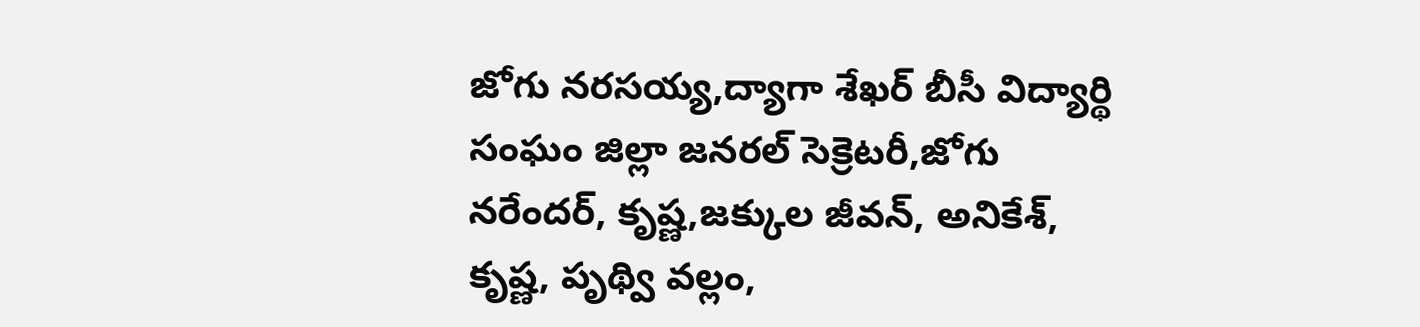జోగు నరసయ్య,ద్యాగా శేఖర్ బీసీ విద్యార్థి సంఘం జిల్లా జనరల్ సెక్రెటరీ,జోగు నరేందర్, కృష్ణ,జక్కుల జీవన్, అనికేశ్, కృష్ణ, పృథ్వి వల్లం,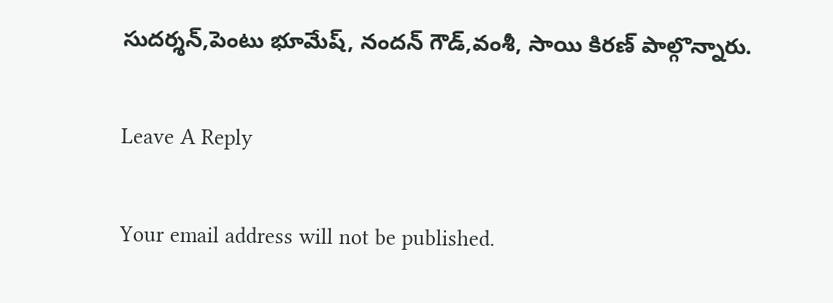సుదర్శన్,పెంటు భూమేష్, నందన్ గౌడ్,వంశీ, సాయి కిరణ్ పాల్గొన్నారు.

Leave A Reply

Your email address will not be published.